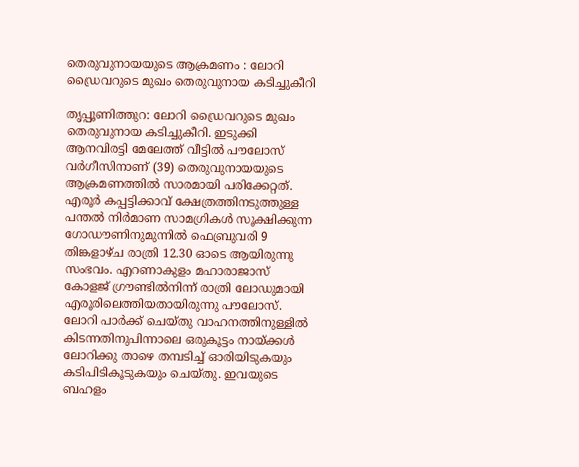തെരുവുനായയുടെ ആക്രമണം : ലോറി ഡ്രൈവറുടെ മുഖം തെരുവുനായ കടിച്ചുകീറി

തൃപ്പൂണിത്തുറ: ലോറി ഡ്രൈവറുടെ മുഖം തെരുവുനായ കടിച്ചുകീറി. ഇടുക്കി ആനവിരട്ടി മേലേത്ത് വീട്ടിൽ പൗലോസ് വർഗീസിനാണ് (39) തെരുവുനായയുടെ ആക്രമണത്തിൽ സാരമായി പരിക്കേറ്റത്. എരൂർ കപ്പട്ടിക്കാവ് ക്ഷേത്രത്തിനടുത്തുള്ള പന്തൽ നിർമാണ സാമഗ്രികൾ സൂക്ഷിക്കുന്ന ഗോഡൗണിനുമുന്നിൽ ഫെബ്രുവരി 9 തിങ്കളാഴ്ച രാത്രി 12.30 ഓടെ ആയിരുന്നു സംഭവം. എറണാകുളം മഹാരാജാസ് കോളജ് ഗ്രൗണ്ടിൽനിന്ന് രാത്രി ലോഡുമായി എരൂരിലെത്തിയതായിരുന്നു പൗലോസ്. ലോറി പാർക്ക് ചെയ്തു വാഹനത്തിനുള്ളിൽ കിടന്നതിനുപിന്നാലെ ഒരുകൂട്ടം നായ്ക്കൾ ലോറിക്കു താഴെ തമ്പടിച്ച് ഓരിയിടുകയും കടിപിടികൂടുകയും ചെയ്തു. ഇവയുടെ ബഹളം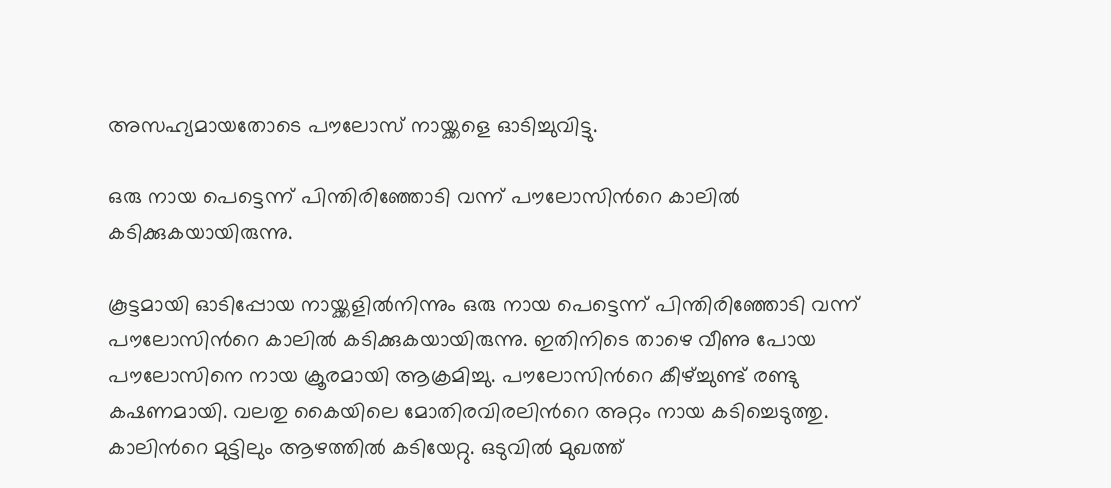അസഹ്യമായതോടെ പൗലോസ് നായ്ക്കളെ ഓടിച്ചുവിട്ടു.

ഒരു നായ പെട്ടെന്ന് പിന്തിരിഞ്ഞോടി വന്ന് പൗലോസിന്‍റെ കാലിൽ കടിക്കുകയായിരുന്നു.

കൂട്ടമായി ഓടിപ്പോയ നായ്ക്കളിൽനിന്നും ഒരു നായ പെട്ടെന്ന് പിന്തിരിഞ്ഞോടി വന്ന് പൗലോസിന്‍റെ കാലിൽ കടിക്കുകയായിരുന്നു. ഇതിനിടെ താഴെ വീണു പോയ പൗലോസിനെ നായ ക്രൂരമായി ആക്രമിച്ചു. പൗലോസിന്‍റെ കീഴ്ച്ചുണ്ട് രണ്ടു കഷണമായി. വലതു കൈയിലെ മോതിരവിരലിന്‍റെ അറ്റം നായ കടിച്ചെടുത്തു. കാലിന്‍റെ മുട്ടിലും ആഴത്തിൽ കടിയേറ്റു. ഒടുവിൽ മുഖത്ത്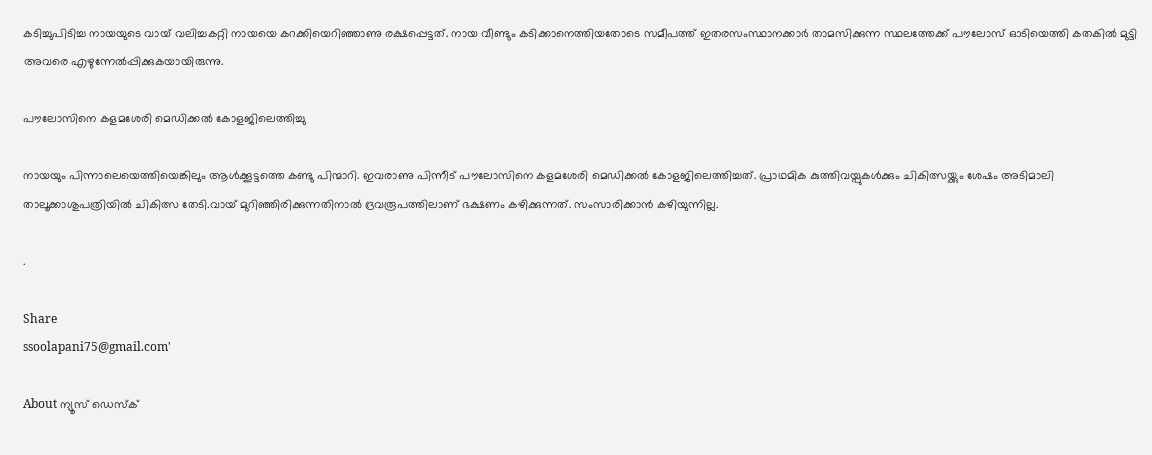കടിച്ചുപിടിച്ച നായയുടെ വായ് വലിച്ചകറ്റി നായയെ കറക്കിയെറിഞ്ഞാണു രക്ഷപ്പെട്ടത്. നായ വീണ്ടും കടിക്കാനെത്തിയതോടെ സമീപത്ത് ഇതരസംസ്ഥാനക്കാർ താമസിക്കുന്ന സ്ഥലത്തേക്ക് പൗലോസ് ഓടിയെത്തി കതകിൽ മുട്ടി അവരെ എഴുന്നേൽപ്പിക്കുകയായിരുന്നു.

പൗലോസിനെ കളമശേരി മെഡിക്കൽ കോളജിലെത്തിച്ചു

നായയും പിന്നാലെയെത്തിയെങ്കിലും ആൾക്കൂട്ടത്തെ കണ്ടു പിന്മാറി. ഇവരാണു പിന്നീട് പൗലോസിനെ കളമശേരി മെഡിക്കൽ കോളജിലെത്തിച്ചത്. പ്രാഥമിക കുത്തിവയ്പുകൾക്കും ചികിത്സയ്ക്കും ശേഷം അടിമാലി താലൂക്കാശുപത്രിയിൽ ചികിത്സ തേടി.വായ് മുറിഞ്ഞിരിക്കുന്നതിനാൽ ദ്രവരൂപത്തിലാണ് ഭക്ഷണം കഴിക്കുന്നത്. സംസാരിക്കാൻ കഴിയുന്നില്ല.

.

Share
ssoolapani75@gmail.com'

About ന്യൂസ് ഡെസ്ക്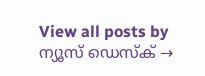View all posts by ന്യൂസ് ഡെസ്ക് →